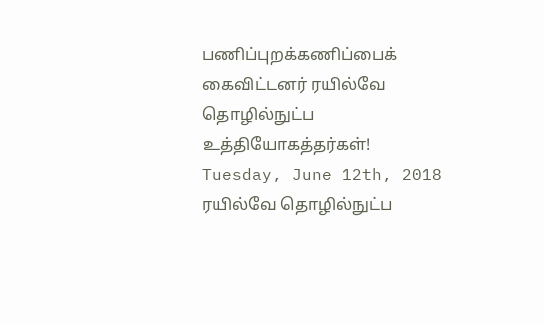பணிப்புறக்கணிப்பைக் கைவிட்டனர் ரயில்வே தொழில்நுட்ப உத்தியோகத்தர்கள்!
Tuesday, June 12th, 2018
ரயில்வே தொழில்நுட்ப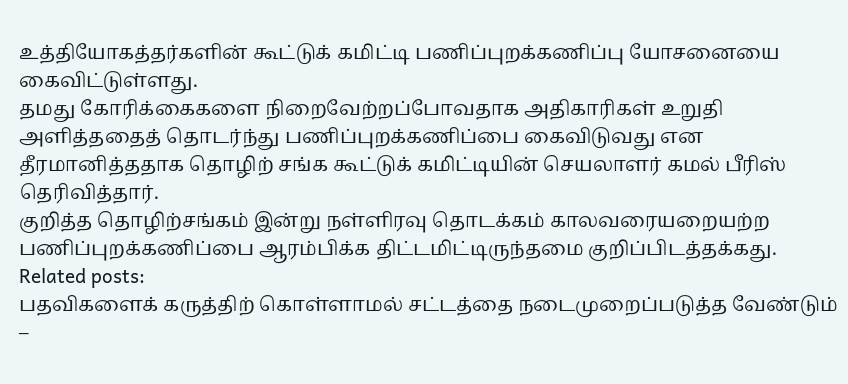உத்தியோகத்தர்களின் கூட்டுக் கமிட்டி பணிப்புறக்கணிப்பு யோசனையை கைவிட்டுள்ளது.
தமது கோரிக்கைகளை நிறைவேற்றப்போவதாக அதிகாரிகள் உறுதி அளித்ததைத் தொடர்ந்து பணிப்புறக்கணிப்பை கைவிடுவது என தீரமானித்ததாக தொழிற் சங்க கூட்டுக் கமிட்டியின் செயலாளர் கமல் பீரிஸ் தெரிவித்தார்.
குறித்த தொழிற்சங்கம் இன்று நள்ளிரவு தொடக்கம் காலவரையறையற்ற பணிப்புறக்கணிப்பை ஆரம்பிக்க திட்டமிட்டிருந்தமை குறிப்பிடத்தக்கது.
Related posts:
பதவிகளைக் கருத்திற் கொள்ளாமல் சட்டத்தை நடைமுறைப்படுத்த வேண்டும் –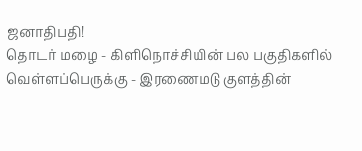ஜனாதிபதி!
தொடர் மழை - கிளிநொச்சியின் பல பகுதிகளில் வெள்ளப்பெருக்கு - இரணைமடு குளத்தின்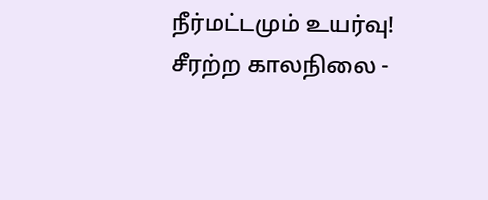நீர்மட்டமும் உயர்வு!
சீரற்ற காலநிலை -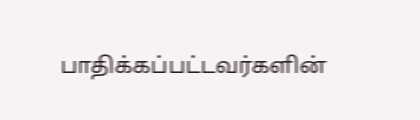பாதிக்கப்பட்டவர்களின்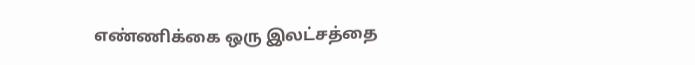எண்ணிக்கை ஒரு இலட்சத்தை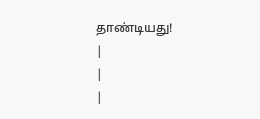தாண்டியது!
|
|
|